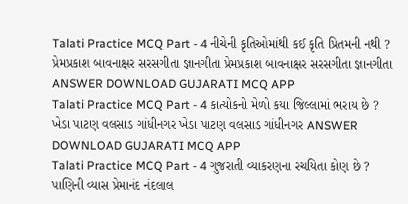Talati Practice MCQ Part - 4 નીચેની કૃતિઓમાંથી કઈ કૃતિ પ્રિતમની નથી ? પ્રેમપ્રકાશ બાવનાક્ષર સરસગીતા જ્ઞાનગીતા પ્રેમપ્રકાશ બાવનાક્ષર સરસગીતા જ્ઞાનગીતા ANSWER DOWNLOAD GUJARATI MCQ APP
Talati Practice MCQ Part - 4 કાત્યોકનો મેળો કયા જિલ્લામાં ભરાય છે ? ખેડા પાટણ વલસાડ ગાંધીનગર ખેડા પાટણ વલસાડ ગાંધીનગર ANSWER DOWNLOAD GUJARATI MCQ APP
Talati Practice MCQ Part - 4 ગુજરાતી વ્યાકરણના રચયિતા કોણ છે ? પાણિની વ્યાસ પ્રેમાનંદ નંદલાલ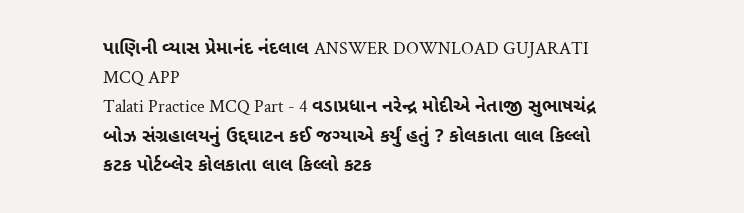પાણિની વ્યાસ પ્રેમાનંદ નંદલાલ ANSWER DOWNLOAD GUJARATI MCQ APP
Talati Practice MCQ Part - 4 વડાપ્રધાન નરેન્દ્ર મોદીએ નેતાજી સુભાષચંદ્ર બોઝ સંગ્રહાલયનું ઉદ્દઘાટન કઈ જગ્યાએ કર્યું હતું ? કોલકાતા લાલ કિલ્લો કટક પોર્ટબ્લેર કોલકાતા લાલ કિલ્લો કટક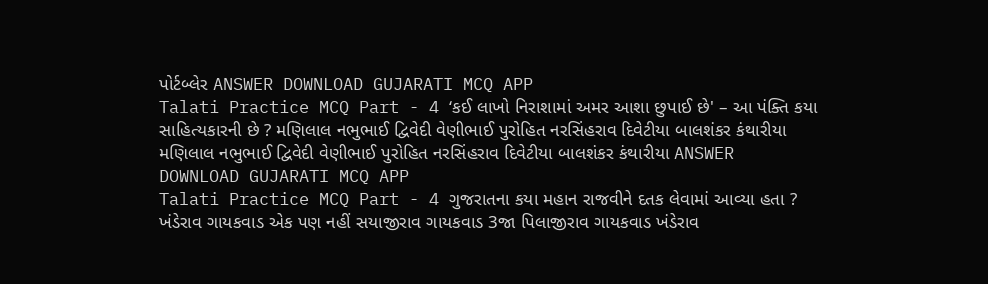પોર્ટબ્લેર ANSWER DOWNLOAD GUJARATI MCQ APP
Talati Practice MCQ Part - 4 ‘કઈ લાખો નિરાશામાં અમર આશા છુપાઈ છે' – આ પંક્તિ કયા સાહિત્યકારની છે ? મણિલાલ નભુભાઈ દ્વિવેદી વેણીભાઈ પુરોહિત નરસિંહરાવ દિવેટીયા બાલશંકર કંથારીયા મણિલાલ નભુભાઈ દ્વિવેદી વેણીભાઈ પુરોહિત નરસિંહરાવ દિવેટીયા બાલશંકર કંથારીયા ANSWER DOWNLOAD GUJARATI MCQ APP
Talati Practice MCQ Part - 4 ગુજરાતના કયા મહાન રાજવીને દતક લેવામાં આવ્યા હતા ? ખંડેરાવ ગાયકવાડ એક પણ નહીં સયાજીરાવ ગાયકવાડ 3જા પિલાજીરાવ ગાયકવાડ ખંડેરાવ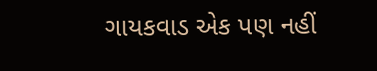ગાયકવાડ એક પણ નહીં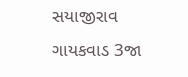સયાજીરાવ ગાયકવાડ 3જા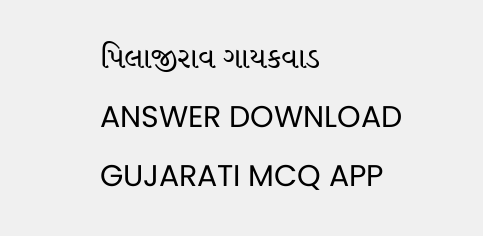પિલાજીરાવ ગાયકવાડ ANSWER DOWNLOAD GUJARATI MCQ APP